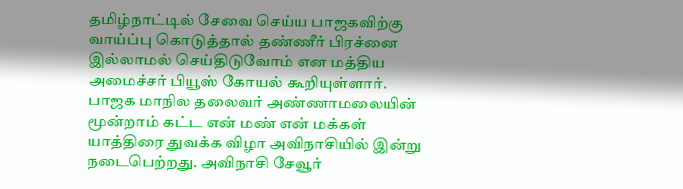தமிழ்நாட்டில் சேவை செய்ய பாஜகவிற்கு வாய்ப்பு கொடுத்தால் தண்ணீர் பிரச்னை இல்லாமல் செய்திடுவோம் என மத்திய அமைச்சர் பியூஸ் கோயல் கூறியுள்ளார்.
பாஜக மாநில தலைவர் அண்ணாமலையின் மூன்றாம் கட்ட என் மண் என் மக்கள் யாத்திரை துவக்க விழா அவிநாசியில் இன்று நடைபெற்றது. அவிநாசி சேவூர்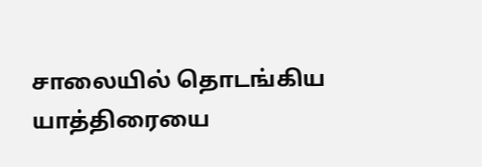சாலையில் தொடங்கிய யாத்திரையை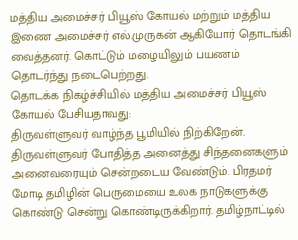மத்திய அமைச்சர் பியூஸ் கோயல் மற்றும் மத்திய இணை அமைச்சர் எல்.முருகன் ஆகியோர் தொடங்கி வைத்தனர். கொட்டும் மழையிலும் பயணம் தொடர்ந்து நடைபெற்றது.
தொடக்க நிகழ்ச்சியில் மத்திய அமைச்சர் பியூஸ் கோயல் பேசியதாவது:
திருவள்ளுவர் வாழ்ந்த பூமியில் நிற்கிறேன். திருவள்ளுவர் போதித்த அனைத்து சிந்தனைகளும் அனைவரையும் சென்றடைய வேண்டும். பிரதமர் மோடி தமிழின் பெருமையை உலக நாடுகளுக்கு கொண்டு சென்று கொண்டிருக்கிறார். தமிழ்நாட்டில்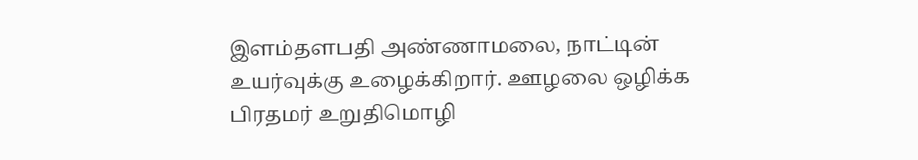இளம்தளபதி அண்ணாமலை, நாட்டின் உயர்வுக்கு உழைக்கிறார். ஊழலை ஒழிக்க பிரதமர் உறுதிமொழி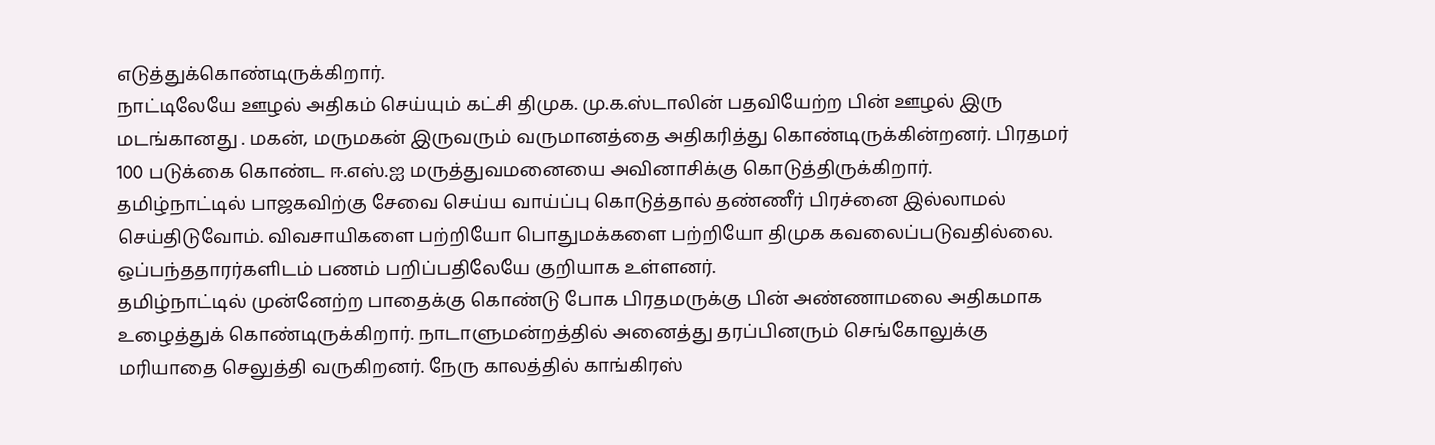எடுத்துக்கொண்டிருக்கிறார்.
நாட்டிலேயே ஊழல் அதிகம் செய்யும் கட்சி திமுக. மு.க.ஸ்டாலின் பதவியேற்ற பின் ஊழல் இரு மடங்கானது . மகன், மருமகன் இருவரும் வருமானத்தை அதிகரித்து கொண்டிருக்கின்றனர். பிரதமர் 100 படுக்கை கொண்ட ஈ.எஸ்.ஐ மருத்துவமனையை அவினாசிக்கு கொடுத்திருக்கிறார்.
தமிழ்நாட்டில் பாஜகவிற்கு சேவை செய்ய வாய்ப்பு கொடுத்தால் தண்ணீர் பிரச்னை இல்லாமல் செய்திடுவோம். விவசாயிகளை பற்றியோ பொதுமக்களை பற்றியோ திமுக கவலைப்படுவதில்லை. ஒப்பந்ததாரர்களிடம் பணம் பறிப்பதிலேயே குறியாக உள்ளனர்.
தமிழ்நாட்டில் முன்னேற்ற பாதைக்கு கொண்டு போக பிரதமருக்கு பின் அண்ணாமலை அதிகமாக உழைத்துக் கொண்டிருக்கிறார். நாடாளுமன்றத்தில் அனைத்து தரப்பினரும் செங்கோலுக்கு மரியாதை செலுத்தி வருகிறனர். நேரு காலத்தில் காங்கிரஸ்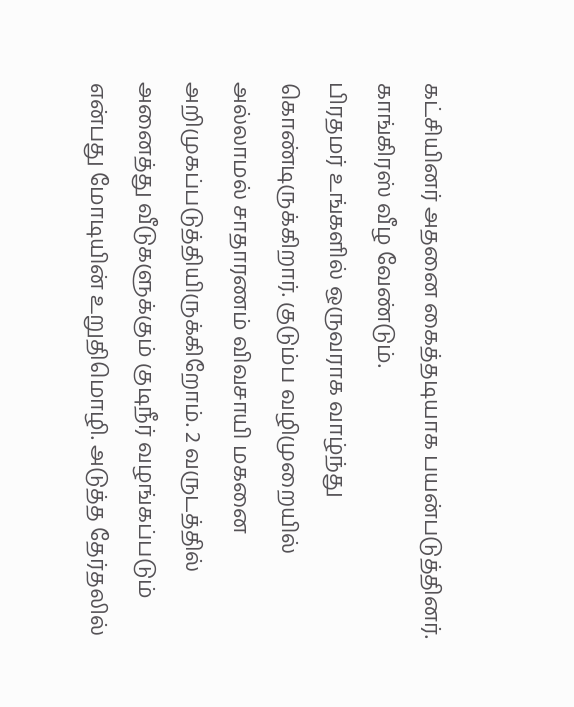கட்சியினர் அதனை கைத்தடியாக பயன்படுத்தினர். காங்கிரஸ் வீழ வேண்டும்.
பிரதமர் உங்களில் ஒருவராக வாழ்ந்து கொண்டிருக்கிறார். குடும்ப வழிமுறையில் அல்லாமல் சாதாரணம் விவசாயி மகனை அறிமுகப்படுத்தியிருக்கிறோம். 2 வருடத்தில் அனைத்து வீடுகளுக்கும் குடிநீர் வழங்கப்படும் என்பது மோடியின் உறுதிமொழி. அடுத்த தேர்தலில்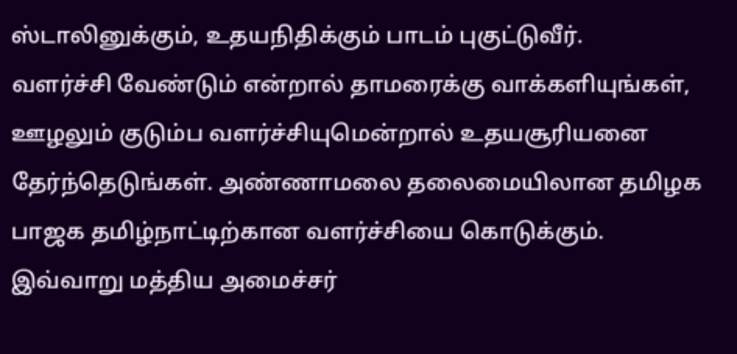ஸ்டாலினுக்கும், உதயநிதிக்கும் பாடம் புகுட்டுவீர்.
வளர்ச்சி வேண்டும் என்றால் தாமரைக்கு வாக்களியுங்கள், ஊழலும் குடும்ப வளர்ச்சியுமென்றால் உதயசூரியனை தேர்ந்தெடுங்கள். அண்ணாமலை தலைமையிலான தமிழக பாஜக தமிழ்நாட்டிற்கான வளர்ச்சியை கொடுக்கும்.
இவ்வாறு மத்திய அமைச்சர்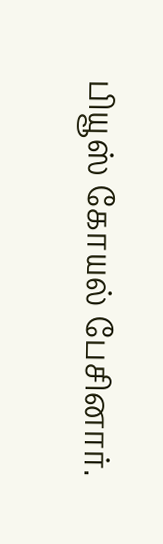பியூஸ் கோயல் பேசினார்.